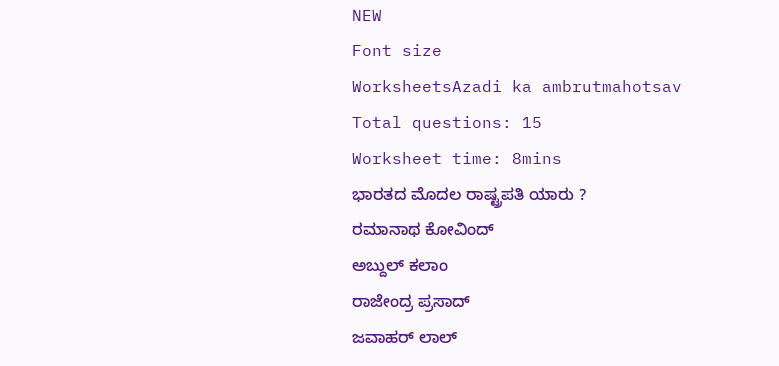NEW
Font size
WorksheetsAzadi ka ambrutmahotsav
Total questions: 15
Worksheet time: 8mins
ಭಾರತದ ಮೊದಲ ರಾಷ್ಟ್ರಪತಿ ಯಾರು ?
ರಮಾನಾಥ ಕೋವಿಂದ್
ಅಬ್ದುಲ್ ಕಲಾಂ
ರಾಜೇಂದ್ರ ಪ್ರಸಾದ್
ಜವಾಹರ್ ಲಾಲ್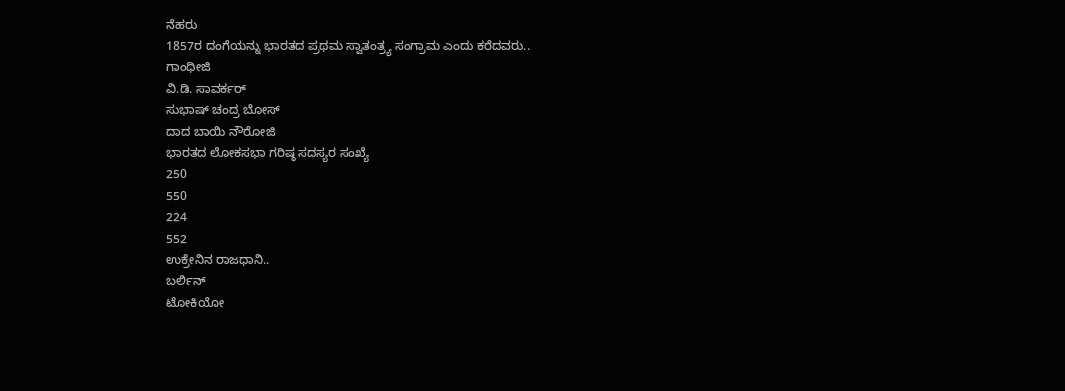ನೆಹರು
1857ರ ದಂಗೆಯನ್ನು ಭಾರತದ ಪ್ರಥಮ ಸ್ವಾತಂತ್ರ್ಯ ಸಂಗ್ರಾಮ ಎಂದು ಕರೆದವರು..
ಗಾಂಧೀಜಿ
ವಿ.ಡಿ. ಸಾವರ್ಕರ್
ಸುಭಾಷ್ ಚಂದ್ರ ಬೋಸ್
ದಾದ ಬಾಯಿ ನೌರೋಜಿ
ಭಾರತದ ಲೋಕಸಭಾ ಗರಿಷ್ಠ ಸದಸ್ಯರ ಸಂಖ್ಯೆ
250
550
224
552
ಉಕ್ರೇನಿನ ರಾಜಧಾನಿ..
ಬರ್ಲಿನ್
ಟೋಕಿಯೋ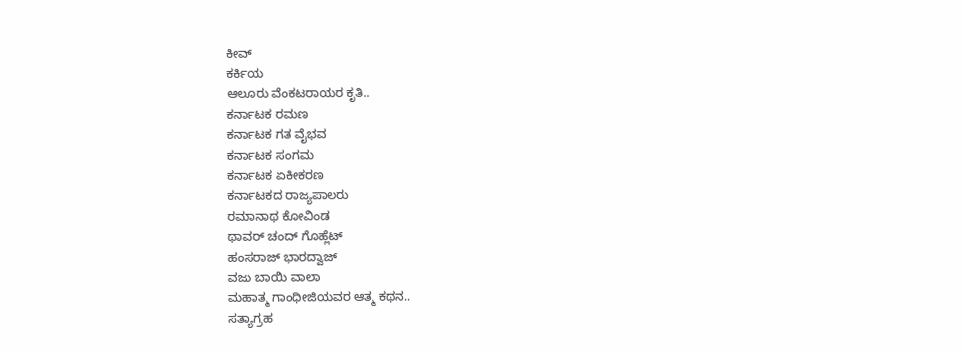ಕೀವ್
ಕರ್ಕಿಯ
ಆಲೂರು ವೆಂಕಟರಾಯರ ಕೃತಿ..
ಕರ್ನಾಟಕ ರಮಣ
ಕರ್ನಾಟಕ ಗತ ವೈಭವ
ಕರ್ನಾಟಕ ಸಂಗಮ
ಕರ್ನಾಟಕ ಏಕೀಕರಣ
ಕರ್ನಾಟಕದ ರಾಜ್ಯಪಾಲರು
ರಮಾನಾಥ ಕೋವಿಂಡ
ಥಾವರ್ ಚಂದ್ ಗೊಹ್ಲೆಟ್
ಹಂಸರಾಜ್ ಭಾರದ್ವಾಜ್
ವಜು ಬಾಯಿ ವಾಲಾ
ಮಹಾತ್ಮ ಗಾಂಧೀಜಿಯವರ ಆತ್ಮ ಕಥನ..
ಸತ್ಯಾಗ್ರಹ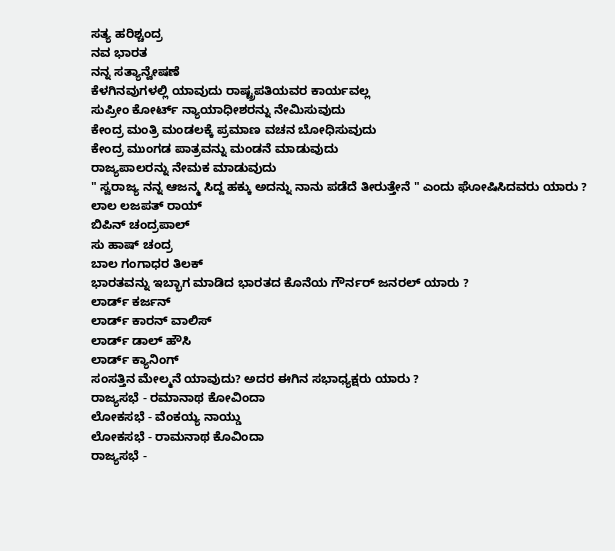ಸತ್ಯ ಹರಿಶ್ಚಂದ್ರ
ನವ ಭಾರತ
ನನ್ನ ಸತ್ಯಾನ್ವೇಷಣೆ
ಕೆಳಗಿನವುಗಳಲ್ಲಿ ಯಾವುದು ರಾಷ್ಟ್ರಪತಿಯವರ ಕಾರ್ಯವಲ್ಲ
ಸುಪ್ರೀಂ ಕೋರ್ಟ್ ನ್ಯಾಯಾಧೀಶರನ್ನು ನೇಮಿಸುವುದು
ಕೇಂದ್ರ ಮಂತ್ರಿ ಮಂಡಲಕ್ಕೆ ಪ್ರಮಾಣ ವಚನ ಬೋಧಿಸುವುದು
ಕೇಂದ್ರ ಮುಂಗಡ ಪಾತ್ರವನ್ನು ಮಂಡನೆ ಮಾಡುವುದು
ರಾಜ್ಯಪಾಲರನ್ನು ನೇಮಕ ಮಾಡುವುದು
" ಸ್ವರಾಜ್ಯ ನನ್ನ ಆಜನ್ಮ ಸಿದ್ದ ಹಕ್ಕು ಅದನ್ನು ನಾನು ಪಡೆದೆ ತೀರುತ್ತೇನೆ " ಎಂದು ಘೋಷಿಸಿದವರು ಯಾರು ?
ಲಾಲ ಲಜಪತ್ ರಾಯ್
ಬಿಪಿನ್ ಚಂದ್ರಪಾಲ್
ಸು ಹಾಷ್ ಚಂದ್ರ
ಬಾಲ ಗಂಗಾಧರ ತಿಲಕ್
ಭಾರತವನ್ನು ಇಬ್ಭಾಗ ಮಾಡಿದ ಭಾರತದ ಕೊನೆಯ ಗೌರ್ನರ್ ಜನರಲ್ ಯಾರು ?
ಲಾರ್ಡ್ ಕರ್ಜನ್
ಲಾರ್ಡ್ ಕಾರನ್ ವಾಲಿಸ್
ಲಾರ್ಡ್ ಡಾಲ್ ಹೌಸಿ
ಲಾರ್ಡ್ ಕ್ಯಾನಿಂಗ್
ಸಂಸತ್ತಿನ ಮೇಲ್ಮನೆ ಯಾವುದು? ಅದರ ಈಗಿನ ಸಭಾಧ್ಯಕ್ಷರು ಯಾರು ?
ರಾಜ್ಯಸಭೆ - ರಮಾನಾಥ ಕೋವಿಂದಾ
ಲೋಕಸಭೆ - ವೆಂಕಯ್ಯ ನಾಯ್ಡು
ಲೋಕಸಭೆ - ರಾಮನಾಥ ಕೊವಿಂದಾ
ರಾಜ್ಯಸಭೆ -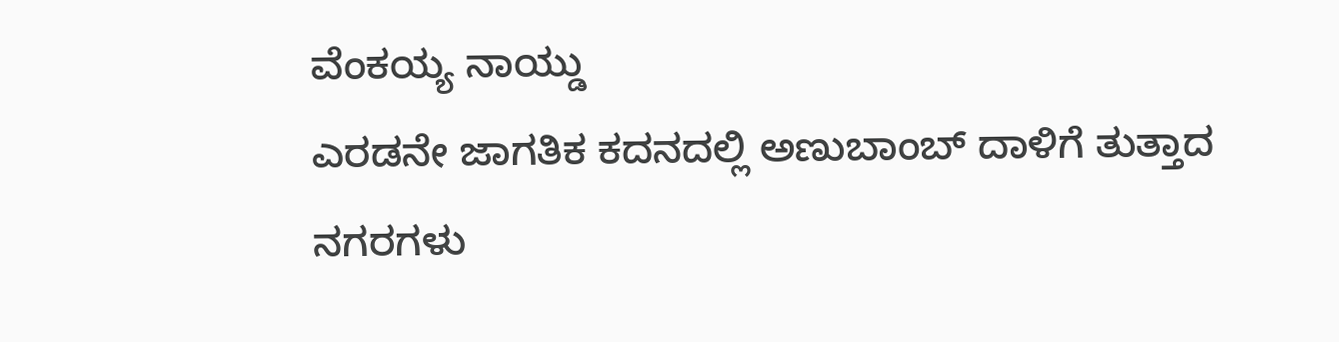ವೆಂಕಯ್ಯ ನಾಯ್ಡು
ಎರಡನೇ ಜಾಗತಿಕ ಕದನದಲ್ಲಿ ಅಣುಬಾಂಬ್ ದಾಳಿಗೆ ತುತ್ತಾದ ನಗರಗಳು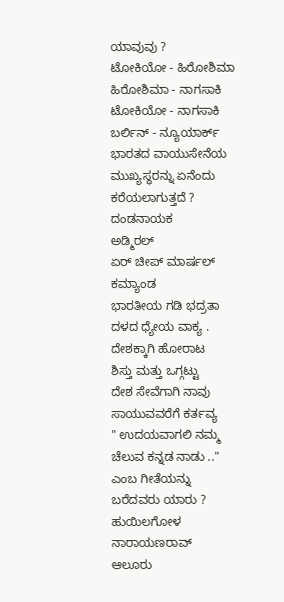ಯಾವುವು ?
ಟೋಕಿಯೋ - ಹಿರೋಶಿಮಾ
ಹಿರೋಶಿಮಾ - ನಾಗಸಾಕಿ
ಟೋಕಿಯೋ - ನಾಗಸಾಕಿ
ಬರ್ಲಿನ್ - ನ್ಯೂಯಾರ್ಕ್
ಭಾರತದ ವಾಯುಸೇನೆಯ ಮುಖ್ಯಸ್ಥರನ್ನು ಏನೆಂದು ಕರೆಯಲಾಗುತ್ತದೆ ?
ದಂಡನಾಯಕ
ಅಡ್ಮಿರಲ್
ಏರ್ ಚೀಪ್ ಮಾರ್ಷಲ್
ಕಮ್ಯಾಂಡ
ಭಾರತೀಯ ಗಡಿ ಭದ್ರತಾ ದಳದ ಧ್ಯೇಯ ವಾಕ್ಯ .
ದೇಶಕ್ಕಾಗಿ ಹೋರಾಟ
ಶಿಸ್ತು ಮತ್ತು ಒಗ್ಗಟ್ಟು
ದೇಶ ಸೇವೆಗಾಗಿ ನಾವು
ಸಾಯುವವರೆಗೆ ಕರ್ತವ್ಯ
" ಉದಯವಾಗಲಿ ನಮ್ಮ ಚೆಲುವ ಕನ್ನಡ ನಾಡು .." ಎಂಬ ಗೀತೆಯನ್ನು ಬರೆದವರು ಯಾರು ?
ಹುಯಿಲಗೋಳ ನಾರಾಯಣರಾವ್
ಆಲೂರು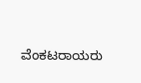ವೆಂಕಟರಾಯರು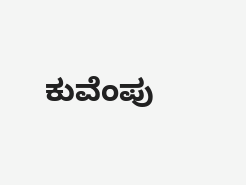ಕುವೆಂಪು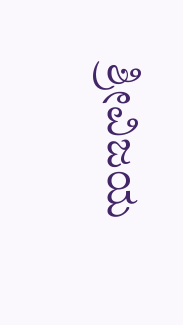ಶ್ರೀವಿಜಯ